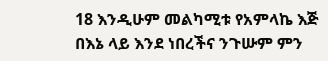18 እንዲሁም መልካሚቱ የአምላኬ እጅ በእኔ ላይ እንደ ነበረችና ንጉሡም ምን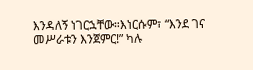እንዳለኝ ነገርኋቸው።እነርሱም፣ “እንደ ገና መሥራቱን እንጀምር!” ካሉ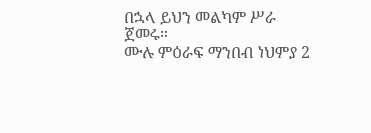በኋላ ይህን መልካም ሥራ ጀመሩ።
ሙሉ ምዕራፍ ማንበብ ነህምያ 2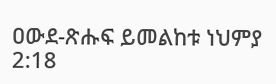ዐውደ-ጽሑፍ ይመልከቱ ነህምያ 2:18